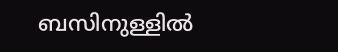ബസിനുള്ളില്‍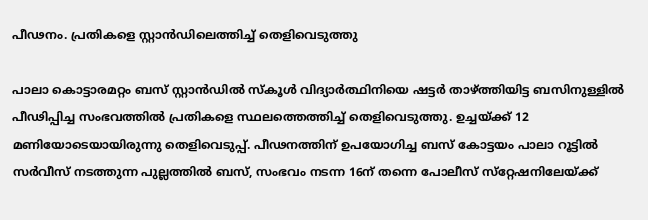പീഢനം. പ്രതികളെ സ്റ്റാന്‍ഡിലെത്തിച്ച് തെളിവെടുത്തു

പാലാ കൊട്ടാരമറ്റം ബസ് സ്റ്റാന്‍ഡില്‍ സ്‌കൂള്‍ വിദ്യാര്‍ത്ഥിനിയെ ഷട്ടര്‍ താഴ്ത്തിയിട്ട ബസിനുള്ളില്‍ പീഢിപ്പിച്ച സംഭവത്തില്‍ പ്രതികളെ സ്ഥലത്തെത്തിച്ച് തെളിവെടുത്തു. ഉച്ചയ്ക്ക് 12 മണിയോടെയായിരുന്നു തെളിവെടുപ്പ്. പീഢനത്തിന് ഉപയോഗിച്ച ബസ് കോട്ടയം പാലാ റൂട്ടില്‍ സര്‍വീസ് നടത്തുന്ന പുല്ലത്തില്‍ ബസ്, സംഭവം നടന്ന 16ന് തന്നെ പോലീസ് സ്‌റ്റേഷനിലേയ്ക്ക്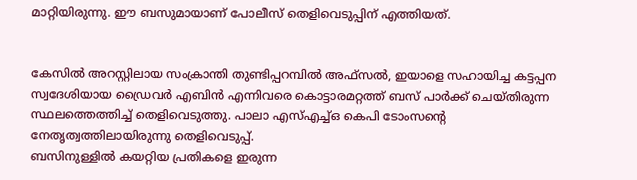മാറ്റിയിരുന്നു. ഈ ബസുമായാണ് പോലീസ് തെളിവെടുപ്പിന് എത്തിയത്.


കേസില്‍ അറസ്റ്റിലായ സംക്രാന്തി തുണ്ടിപ്പറമ്പില്‍ അഫ്‌സല്‍, ഇയാളെ സഹായിച്ച കട്ടപ്പന സ്വദേശിയായ ഡ്രൈവര്‍ എബിന്‍ എന്നിവരെ കൊട്ടാരമറ്റത്ത് ബസ് പാര്‍ക്ക് ചെയ്തിരുന്ന സ്ഥലത്തെത്തിച്ച് തെളിവെടുത്തു. പാലാ എസ്എച്ച്ഒ കെപി ടോംസന്റെ നേതൃത്വത്തിലായിരുന്നു തെളിവെടുപ്പ്.
ബസിനുള്ളില്‍ കയറ്റിയ പ്രതികളെ ഇരുന്ന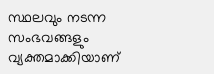സ്ഥലവും നടന്ന സംഭവങ്ങളും വ്യക്തമാക്കിയാണ്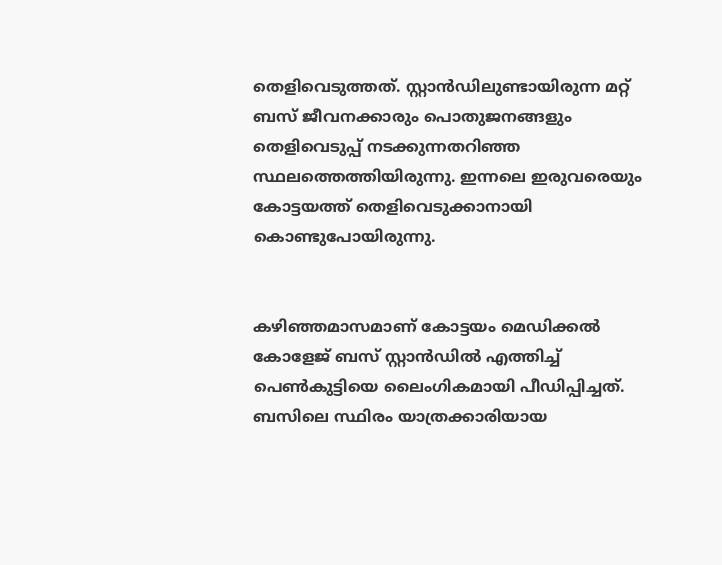തെളിവെടുത്തത്. സ്റ്റാന്‍ഡിലുണ്ടായിരുന്ന മറ്റ് ബസ് ജീവനക്കാരും പൊതുജനങ്ങളും തെളിവെടുപ്പ് നടക്കുന്നതറിഞ്ഞ സ്ഥലത്തെത്തിയിരുന്നു. ഇന്നലെ ഇരുവരെയും കോട്ടയത്ത് തെളിവെടുക്കാനായി കൊണ്ടുപോയിരുന്നു.


കഴിഞ്ഞമാസമാണ് കോട്ടയം മെഡിക്കല്‍ കോളേജ് ബസ് സ്റ്റാന്‍ഡില്‍ എത്തിച്ച് പെണ്‍കുട്ടിയെ ലൈംഗികമായി പീഡിപ്പിച്ചത്. ബസിലെ സ്ഥിരം യാത്രക്കാരിയായ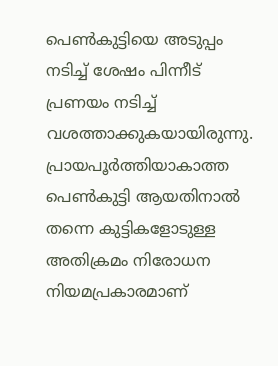പെണ്‍കുട്ടിയെ അടുപ്പം നടിച്ച് ശേഷം പിന്നീട് പ്രണയം നടിച്ച് വശത്താക്കുകയായിരുന്നു. പ്രായപൂര്‍ത്തിയാകാത്ത പെണ്‍കുട്ടി ആയതിനാല്‍ തന്നെ കുട്ടികളോടുള്ള അതിക്രമം നിരോധന നിയമപ്രകാരമാണ്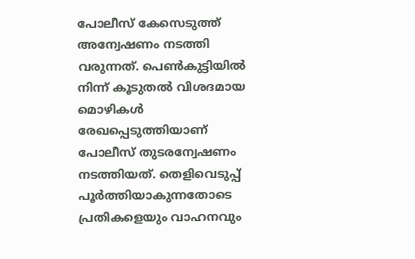പോലീസ് കേസെടുത്ത് അന്വേഷണം നടത്തി വരുന്നത്. പെണ്‍കുട്ടിയില്‍ നിന്ന് കൂടുതല്‍ വിശദമായ മൊഴികള്‍ രേഖപ്പെടുത്തിയാണ് പോലീസ് തുടരന്വേഷണം നടത്തിയത്. തെളിവെടുപ്പ് പൂര്‍ത്തിയാകുന്നതോടെ പ്രതികളെയും വാഹനവും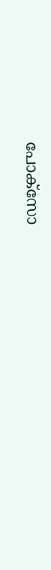പോക്‌സോ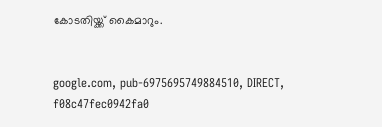കോടതിയ്ക്ക് കൈമാറും.


google.com, pub-6975695749884510, DIRECT, f08c47fec0942fa0